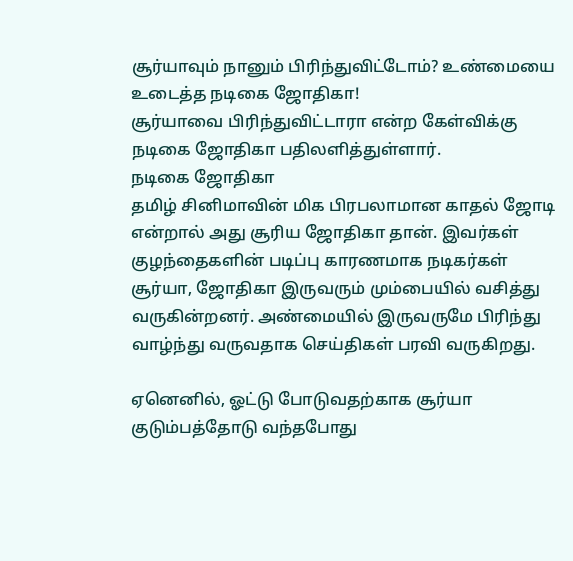சூர்யாவும் நானும் பிரிந்துவிட்டோம்? உண்மையை உடைத்த நடிகை ஜோதிகா!
சூர்யாவை பிரிந்துவிட்டாரா என்ற கேள்விக்கு நடிகை ஜோதிகா பதிலளித்துள்ளார்.
நடிகை ஜோதிகா
தமிழ் சினிமாவின் மிக பிரபலாமான காதல் ஜோடி என்றால் அது சூரிய ஜோதிகா தான். இவர்கள் குழந்தைகளின் படிப்பு காரணமாக நடிகர்கள் சூர்யா, ஜோதிகா இருவரும் மும்பையில் வசித்து வருகின்றனர். அண்மையில் இருவருமே பிரிந்து வாழ்ந்து வருவதாக செய்திகள் பரவி வருகிறது.

ஏனெனில், ஓட்டு போடுவதற்காக சூர்யா குடும்பத்தோடு வந்தபோது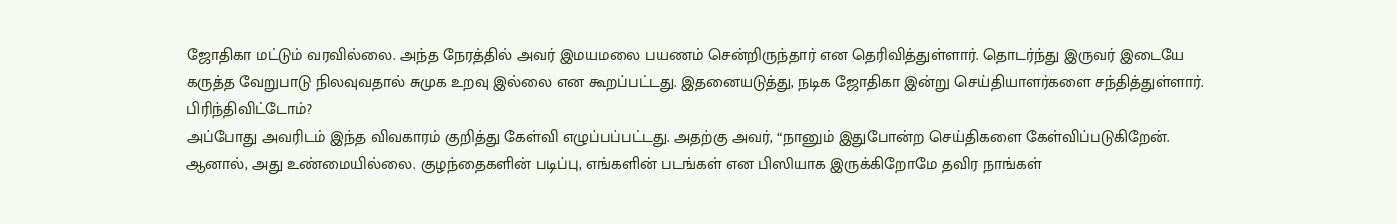ஜோதிகா மட்டும் வரவில்லை. அந்த நேரத்தில் அவர் இமயமலை பயணம் சென்றிருந்தார் என தெரிவித்துள்ளார். தொடர்ந்து இருவர் இடையே கருத்த வேறுபாடு நிலவுவதால் சுமுக உறவு இல்லை என கூறப்பட்டது. இதனையடுத்து, நடிக ஜோதிகா இன்று செய்தியாளர்களை சந்தித்துள்ளார்.
பிரிந்திவிட்டோம்?
அப்போது அவரிடம் இந்த விவகாரம் குறித்து கேள்வி எழுப்பப்பட்டது. அதற்கு அவர், “நானும் இதுபோன்ற செய்திகளை கேள்விப்படுகிறேன். ஆனால், அது உண்மையில்லை. குழந்தைகளின் படிப்பு, எங்களின் படங்கள் என பிஸியாக இருக்கிறோமே தவிர நாங்கள்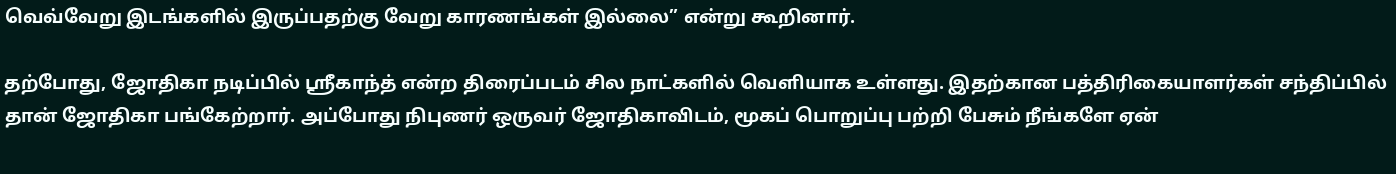வெவ்வேறு இடங்களில் இருப்பதற்கு வேறு காரணங்கள் இல்லை” என்று கூறினார்.

தற்போது, ஜோதிகா நடிப்பில் ஸ்ரீகாந்த் என்ற திரைப்படம் சில நாட்களில் வெளியாக உள்ளது. இதற்கான பத்திரிகையாளர்கள் சந்திப்பில் தான் ஜோதிகா பங்கேற்றார். அப்போது நிபுணர் ஒருவர் ஜோதிகாவிடம், மூகப் பொறுப்பு பற்றி பேசும் நீங்களே ஏன்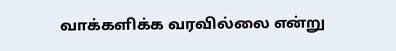வாக்களிக்க வரவில்லை என்று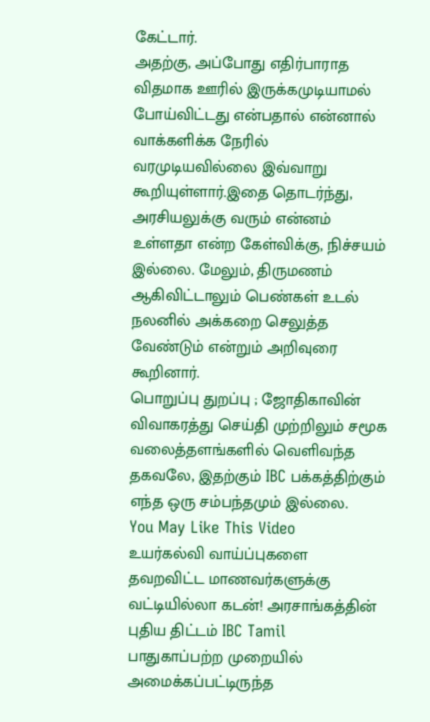கேட்டார்.
அதற்கு, அப்போது எதிர்பாராத விதமாக ஊரில் இருக்கமுடியாமல் போய்விட்டது என்பதால் என்னால் வாக்களிக்க நேரில் வரமுடியவில்லை இவ்வாறு கூறியுள்ளார்.இதை தொடர்ந்து, அரசியலுக்கு வரும் என்னம் உள்ளதா என்ற கேள்விக்கு, நிச்சயம் இல்லை. மேலும், திருமணம் ஆகிவிட்டாலும் பெண்கள் உடல் நலனில் அக்கறை செலுத்த வேண்டும் என்றும் அறிவுரை கூறினார்.
பொறுப்பு துறப்பு ; ஜோதிகாவின் விவாகரத்து செய்தி முற்றிலும் சமூக வலைத்தளங்களில் வெளிவந்த தகவலே, இதற்கும் IBC பக்கத்திற்கும் எந்த ஒரு சம்பந்தமும் இல்லை.
You May Like This Video
உயர்கல்வி வாய்ப்புகளை தவறவிட்ட மாணவர்களுக்கு வட்டியில்லா கடன்! அரசாங்கத்தின் புதிய திட்டம் IBC Tamil
பாதுகாப்பற்ற முறையில் அமைக்கப்பட்டிருந்த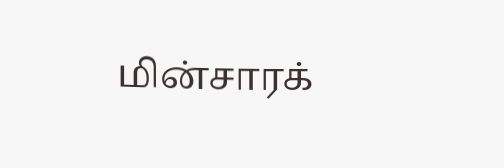மின்சாரக்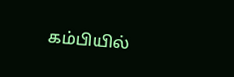கம்பியில்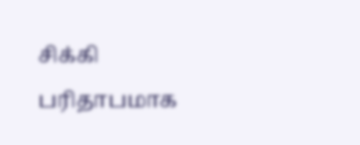சிக்கி பரிதாபமாக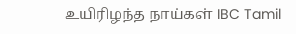உயிரிழந்த நாய்கள் IBC Tamil